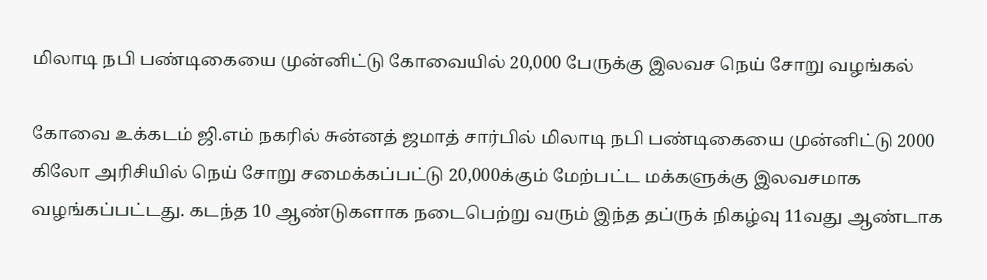மிலாடி நபி பண்டிகையை முன்னிட்டு கோவையில் 20,000 பேருக்கு இலவச நெய் சோறு வழங்கல்

கோவை உக்கடம் ஜி.எம் நகரில் சுன்னத் ஜமாத் சார்பில் மிலாடி நபி பண்டிகையை முன்னிட்டு 2000 கிலோ அரிசியில் நெய் சோறு சமைக்கப்பட்டு 20,000க்கும் மேற்பட்ட மக்களுக்கு இலவசமாக வழங்கப்பட்டது. கடந்த 10 ஆண்டுகளாக நடைபெற்று வரும் இந்த தப்ருக் நிகழ்வு 11வது ஆண்டாக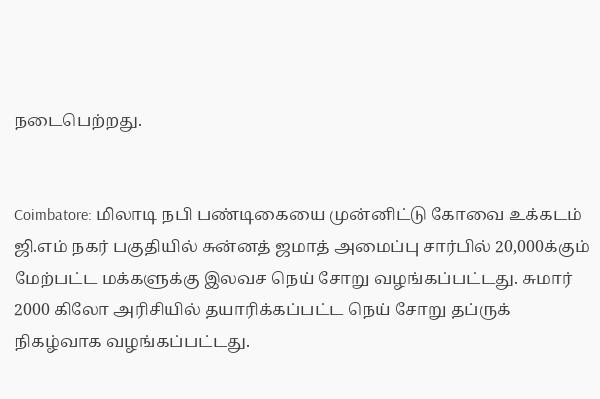நடைபெற்றது.


Coimbatore: மிலாடி நபி பண்டிகையை முன்னிட்டு கோவை உக்கடம் ஜி.எம் நகர் பகுதியில் சுன்னத் ஜமாத் அமைப்பு சார்பில் 20,000க்கும் மேற்பட்ட மக்களுக்கு இலவச நெய் சோறு வழங்கப்பட்டது. சுமார் 2000 கிலோ அரிசியில் தயாரிக்கப்பட்ட நெய் சோறு தப்ருக் நிகழ்வாக வழங்கப்பட்டது.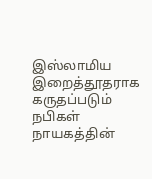இஸ்லாமிய இறைத்தூதராக கருதப்படும் நபிகள் நாயகத்தின்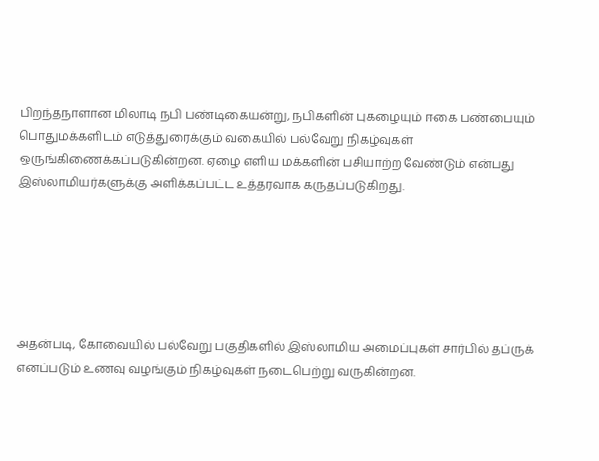பிறந்தநாளான மிலாடி நபி பண்டிகையன்று, நபிகளின் புகழையும் ஈகை பண்பையும் பொதுமக்களிடம் எடுத்துரைக்கும் வகையில் பல்வேறு நிகழ்வுகள் ஒருங்கிணைக்கப்படுகின்றன. ஏழை எளிய மக்களின் பசியாற்ற வேண்டும் என்பது இஸ்லாமியர்களுக்கு அளிக்கப்பட்ட உத்தரவாக கருதப்படுகிறது.






அதன்படி, கோவையில் பல்வேறு பகுதிகளில் இஸ்லாமிய அமைப்புகள் சார்பில் தப்ருக் எனப்படும் உணவு வழங்கும் நிகழ்வுகள் நடைபெற்று வருகின்றன.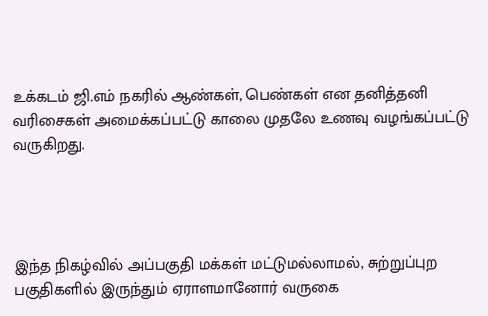உக்கடம் ஜி.எம் நகரில் ஆண்கள், பெண்கள் என தனித்தனி வரிசைகள் அமைக்கப்பட்டு காலை முதலே உணவு வழங்கப்பட்டு வருகிறது.




இந்த நிகழ்வில் அப்பகுதி மக்கள் மட்டுமல்லாமல், சுற்றுப்புற பகுதிகளில் இருந்தும் ஏராளமானோர் வருகை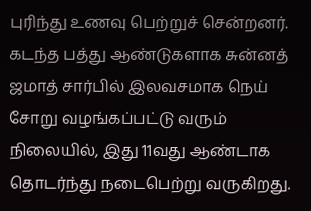புரிந்து உணவு பெற்றுச் சென்றனர். கடந்த பத்து ஆண்டுகளாக சுன்னத் ஜமாத் சார்பில் இலவசமாக நெய் சோறு வழங்கப்பட்டு வரும் நிலையில், இது 11வது ஆண்டாக தொடர்ந்து நடைபெற்று வருகிறது.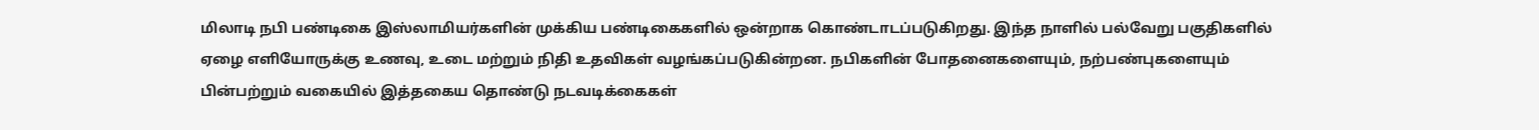மிலாடி நபி பண்டிகை இஸ்லாமியர்களின் முக்கிய பண்டிகைகளில் ஒன்றாக கொண்டாடப்படுகிறது. இந்த நாளில் பல்வேறு பகுதிகளில் ஏழை எளியோருக்கு உணவு, உடை மற்றும் நிதி உதவிகள் வழங்கப்படுகின்றன. நபிகளின் போதனைகளையும், நற்பண்புகளையும் பின்பற்றும் வகையில் இத்தகைய தொண்டு நடவடிக்கைகள்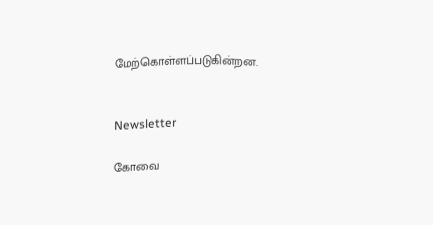மேற்கொள்ளப்படுகின்றன.


Newsletter

கோவை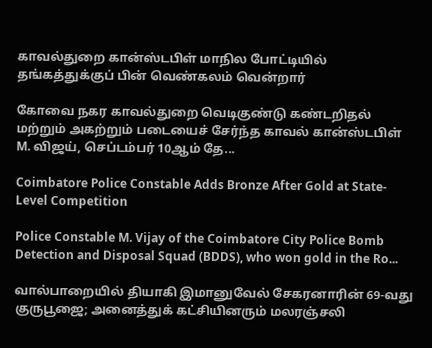காவல்துறை கான்ஸ்டபிள் மாநில போட்டியில் தங்கத்துக்குப் பின் வெண்கலம் வென்றார்

கோவை நகர காவல்துறை வெடிகுண்டு கண்டறிதல் மற்றும் அகற்றும் படையைச் சேர்ந்த காவல் கான்ஸ்டபிள் M. விஜய், செப்டம்பர் 10ஆம் தே...

Coimbatore Police Constable Adds Bronze After Gold at State-Level Competition

Police Constable M. Vijay of the Coimbatore City Police Bomb Detection and Disposal Squad (BDDS), who won gold in the Ro...

வால்பாறையில் தியாகி இமானுவேல் சேகரனாரின் 69-வது குருபூஜை; அனைத்துக் கட்சியினரும் மலரஞ்சலி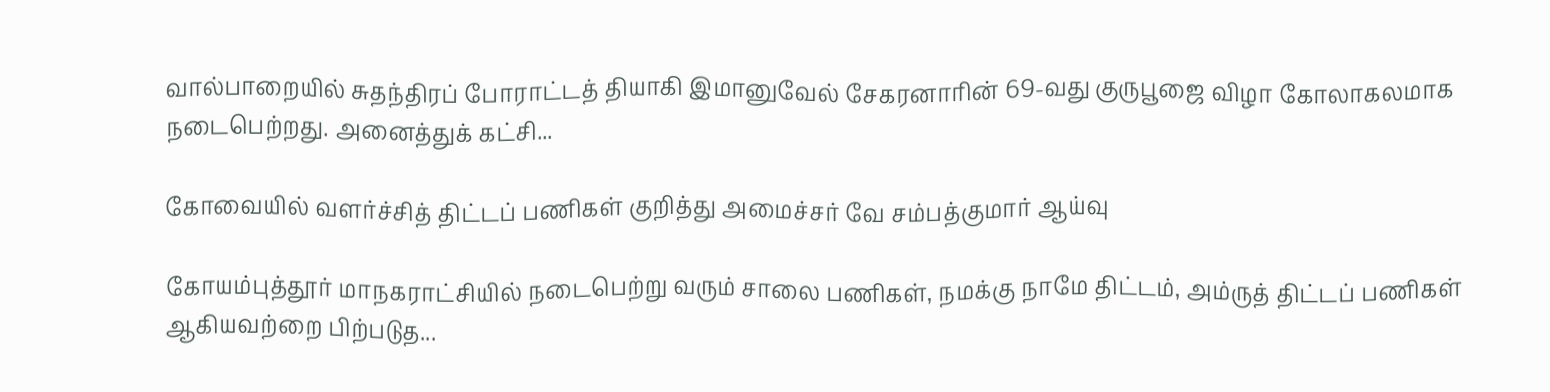வால்பாறையில் சுதந்திரப் போராட்டத் தியாகி இமானுவேல் சேகரனாரின் 69-வது குருபூஜை விழா கோலாகலமாக நடைபெற்றது. அனைத்துக் கட்சி...

கோவையில் வளர்ச்சித் திட்டப் பணிகள் குறித்து அமைச்சர் வே சம்பத்குமார் ஆய்வு

கோயம்புத்தூர் மாநகராட்சியில் நடைபெற்று வரும் சாலை பணிகள், நமக்கு நாமே திட்டம், அம்ருத் திட்டப் பணிகள் ஆகியவற்றை பிற்படுத...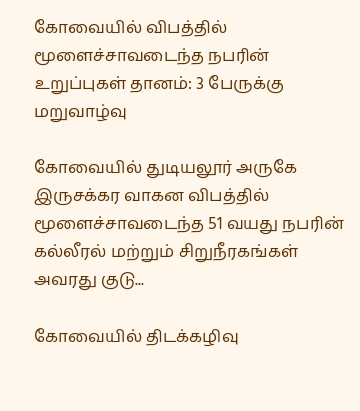கோவையில் விபத்தில் மூளைச்சாவடைந்த நபரின் உறுப்புகள் தானம்: 3 பேருக்கு மறுவாழ்வு

கோவையில் துடியலூர் அருகே இருசக்கர வாகன விபத்தில் மூளைச்சாவடைந்த 51 வயது நபரின் கல்லீரல் மற்றும் சிறுநீரகங்கள் அவரது குடு...

கோவையில் திடக்கழிவு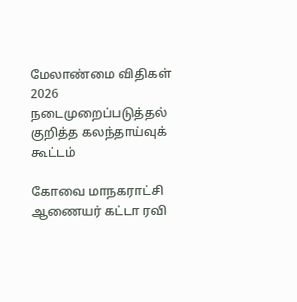மேலாண்மை விதிகள் 2026 நடைமுறைப்படுத்தல் குறித்த கலந்தாய்வுக் கூட்டம்

கோவை மாநகராட்சி ஆணையர் கட்டா ரவி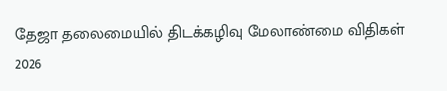தேஜா தலைமையில் திடக்கழிவு மேலாண்மை விதிகள் 2026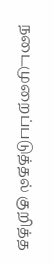நடைமுறைப்படுத்தல் குறித்த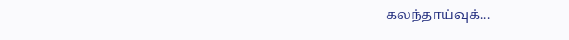கலந்தாய்வுக்...